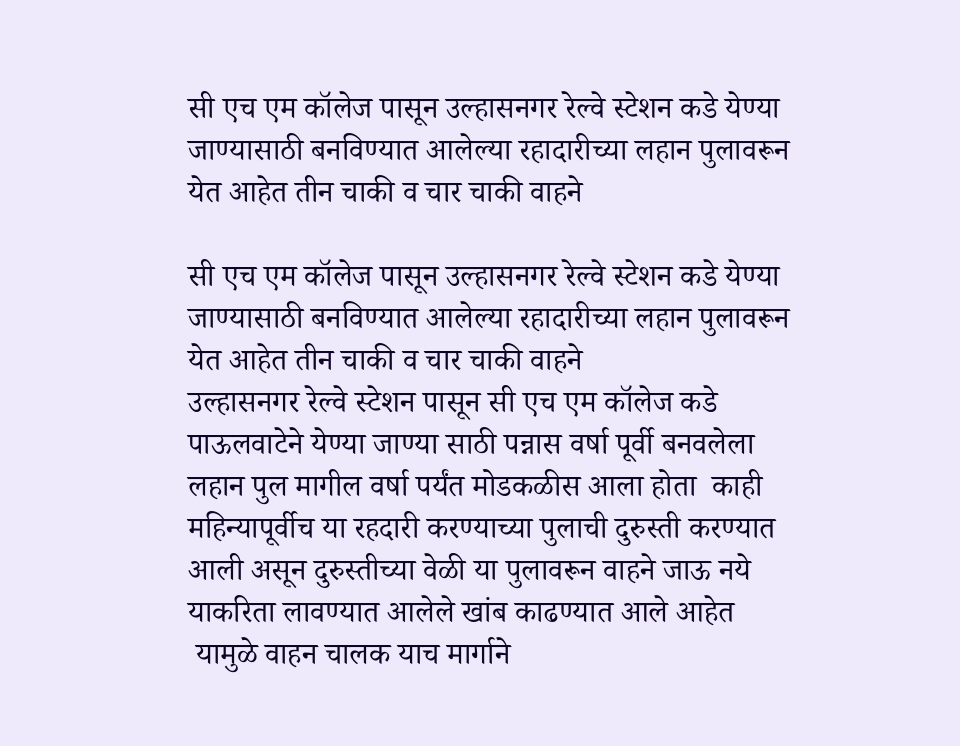सी एच एम कॉलेज पासून उल्हासनगर रेल्वे स्टेशन कडे येण्या जाण्यासाठी बनविण्यात आलेल्या रहादारीच्या लहान पुलावरून येत आहेत तीन चाकी व चार चाकी वाहने

सी एच एम कॉलेज पासून उल्हासनगर रेल्वे स्टेशन कडे येण्या जाण्यासाठी बनविण्यात आलेल्या रहादारीच्या लहान पुलावरून येत आहेत तीन चाकी व चार चाकी वाहने
उल्हासनगर रेल्वे स्टेशन पासून सी एच एम कॉलेज कडे पाऊलवाटेने येण्या जाण्या साठी पन्नास वर्षा पूर्वी बनवलेला लहान पुल मागील वर्षा पर्यंत मोडकळीस आला होता  काही महिन्यापूर्वीच या रहदारी करण्याच्या पुलाची दुरुस्ती करण्यात आली असून दुरुस्तीच्या वेळी या पुलावरून वाहने जाऊ नये याकरिता लावण्यात आलेले खांब काढण्यात आले आहेत
 यामुळे वाहन चालक याच मार्गाने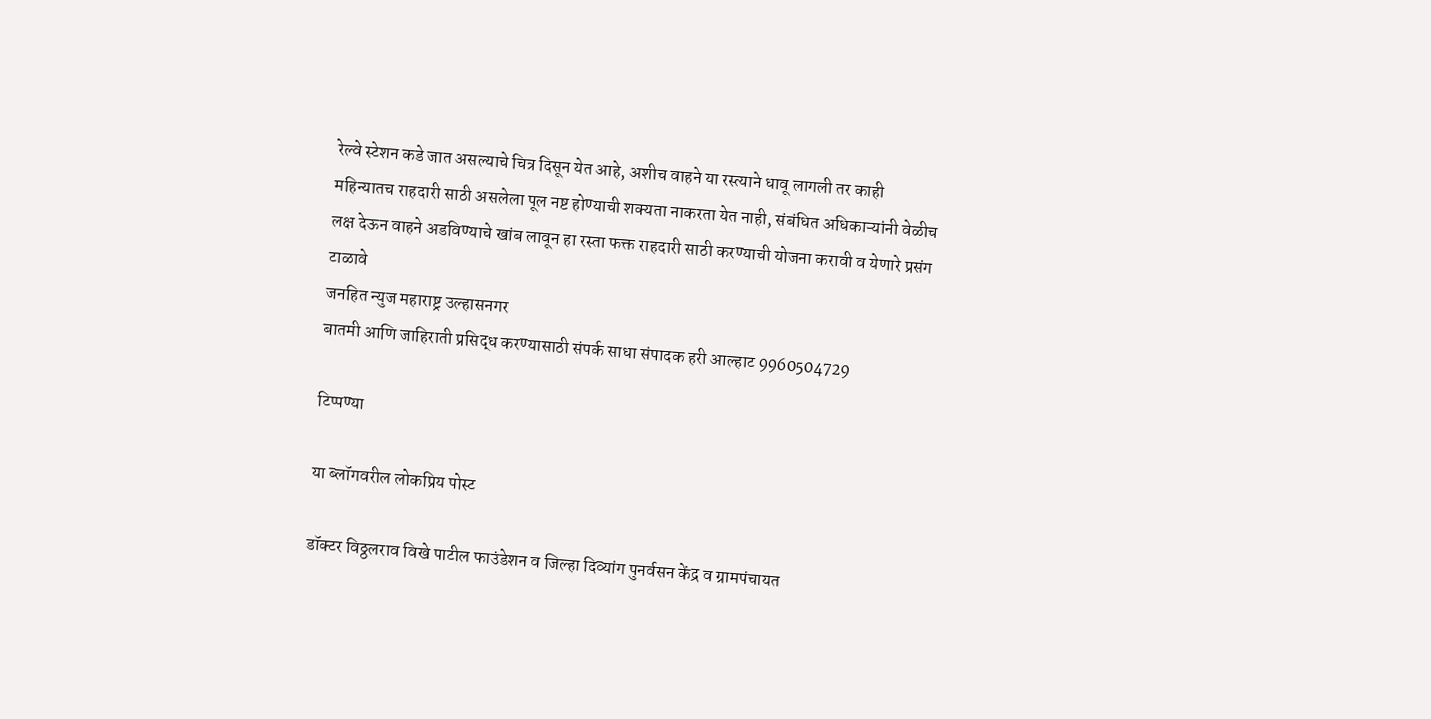रेल्वे स्टेशन कडे जात असल्याचे चित्र दिसून येत आहे, अशीच वाहने या रस्त्याने धावू लागली तर काही महिन्यातच राहदारी साठी असलेला पूल नष्ट होण्याची शक्यता नाकरता येत नाही, संबंधित अधिकाऱ्यांनी वेळीच लक्ष देऊन वाहने अडविण्याचे खांब लावून हा रस्ता फक्त राहदारी साठी करण्याची योजना करावी व येणारे प्रसंग टाळावे
जनहित न्युज महाराष्ट्र उल्हासनगर
बातमी आणि जाहिराती प्रसिद्ध करण्यासाठी संपर्क साधा संपादक हरी आल्हाट 9960504729

टिप्पण्या

या ब्लॉगवरील लोकप्रिय पोस्ट

डॉक्टर विठ्ठलराव विखे पाटील फाउंडेशन व जिल्हा दिव्यांग पुनर्वसन केंद्र व ग्रामपंचायत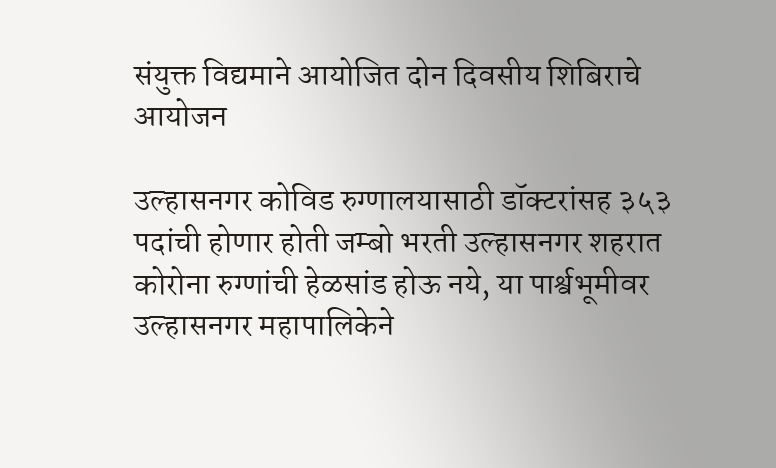संयुक्त विद्यमाने आयोजित दोन दिवसीय शिबिराचे आयोजन

उल्हासनगर कोविड रुग्णालयासाठी डॉक्टरांसह ३५३ पदांची होणार होती जम्बो भरती उल्हासनगर शहरात कोरोना रुग्णांची हेळसांड होऊ नये, या पार्श्वभूमीवर उल्हासनगर महापालिकेने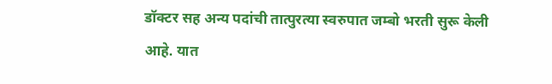डॉक्टर सह अन्य पदांची तात्पुरत्या स्वरुपात जम्बो भरती सुरू केली आहे. यात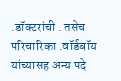.डॉक्टरांची . तसेच परिचारिका .वॉर्डबॉय यांच्यासह अन्य पदे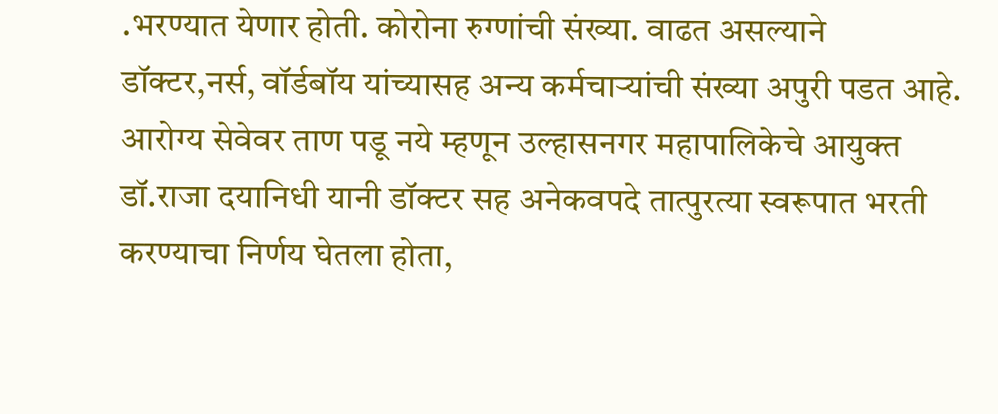.भरण्यात येणार होती. कोरोना रुग्णांची संख्या. वाढत असल्याने डॉक्टर,नर्स, वॉर्डबॉय यांच्यासह अन्य कर्मचाऱ्यांची संख्या अपुरी पडत आहे. आरोग्य सेवेवर ताण पडू नये म्हणून उल्हासनगर महापालिकेचे आयुक्त डॉ.राजा दयानिधी यानी डॉक्टर सह अनेकवपदे तात्पुरत्या स्वरूपात भरती करण्याचा निर्णय घेतला होता,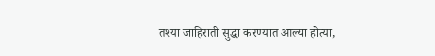तश्या जाहिराती सुद्धा करण्यात आल्या होत्या,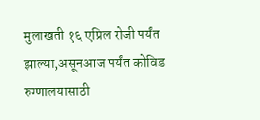मुलाखती १६ एप्रिल रोजी पर्यंत झाल्या,असूनआज पर्यंत कोविड रुग्णालयासाठी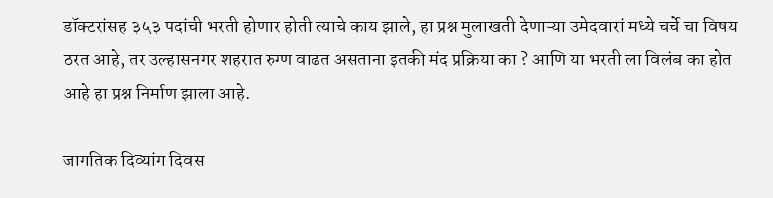डॉक्टरांसह ३५३ पदांची भरती होणार होती त्याचे काय झाले, हा प्रश्न मुलाखती देणाऱ्या उमेदवारां मध्ये चर्चे चा विषय ठरत आहे, तर उल्हासनगर शहरात रुग्ण वाढत असताना इतकी मंद प्रक्रिया का ? आणि या भरती ला विलंब का होत आहे हा प्रश्न निर्माण झाला आहे.

जागतिक दिव्यांग दिवस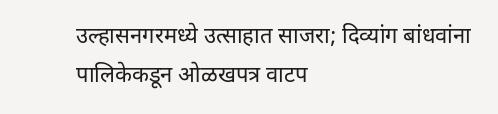उल्हासनगरमध्ये उत्साहात साजरा; दिव्यांग बांधवांना पालिकेकडून ओळखपत्र वाटप